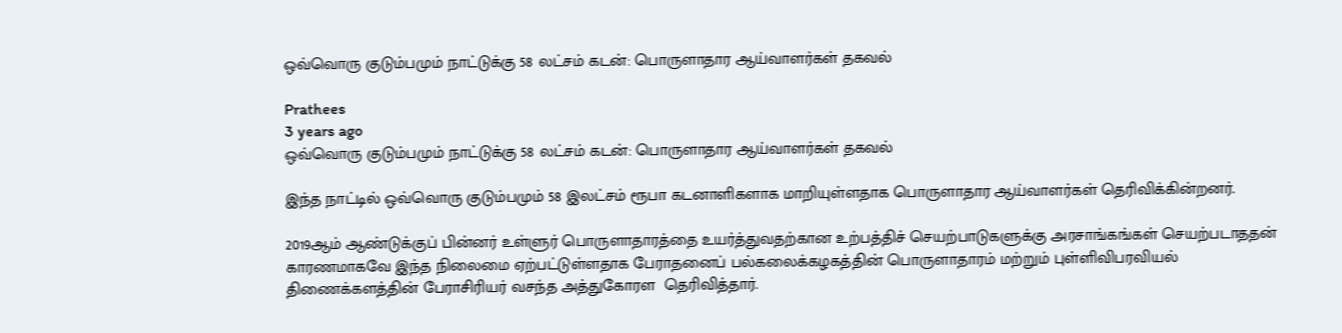ஒவ்வொரு குடும்பமும் நாட்டுக்கு 58 லட்சம் கடன்: பொருளாதார ஆய்வாளர்கள் தகவல்

Prathees
3 years ago
ஒவ்வொரு குடும்பமும் நாட்டுக்கு 58 லட்சம் கடன்: பொருளாதார ஆய்வாளர்கள் தகவல்

இந்த நாட்டில் ஒவ்வொரு குடும்பமும் 58 இலட்சம் ரூபா கடனாளிகளாக மாறியுள்ளதாக பொருளாதார ஆய்வாளர்கள் தெரிவிக்கின்றனர்.

2019ஆம் ஆண்டுக்குப் பின்னர் உள்ளுர் பொருளாதாரத்தை உயர்த்துவதற்கான உற்பத்திச் செயற்பாடுகளுக்கு அரசாங்கங்கள் செயற்படாததன் காரணமாகவே இந்த நிலைமை ஏற்பட்டுள்ளதாக பேராதனைப் பல்கலைக்கழகத்தின் பொருளாதாரம் மற்றும் புள்ளிவிபரவியல் திணைக்களத்தின் பேராசிரியர் வசந்த அத்துகோரள  தெரிவித்தார்.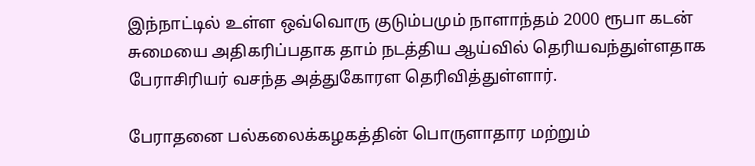இந்நாட்டில் உள்ள ஒவ்வொரு குடும்பமும் நாளாந்தம் 2000 ரூபா கடன் சுமையை அதிகரிப்பதாக தாம் நடத்திய ஆய்வில் தெரியவந்துள்ளதாக பேராசிரியர் வசந்த அத்துகோரள தெரிவித்துள்ளார்.

பேராதனை பல்கலைக்கழகத்தின் பொருளாதார மற்றும்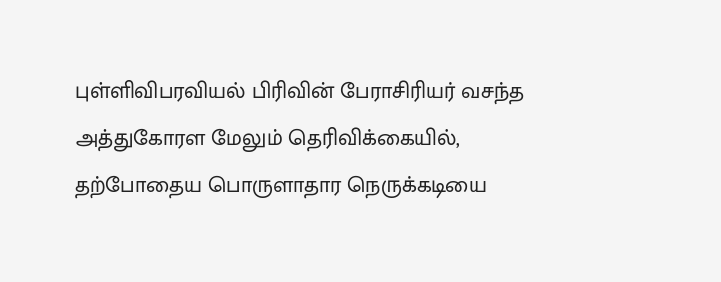புள்ளிவிபரவியல் பிரிவின் பேராசிரியர் வசந்த அத்துகோரள மேலும் தெரிவிக்கையில், தற்போதைய பொருளாதார நெருக்கடியை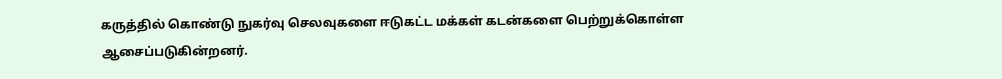கருத்தில் கொண்டு நுகர்வு செலவுகளை ஈடுகட்ட மக்கள் கடன்களை பெற்றுக்கொள்ள ஆசைப்படுகின்றனர்.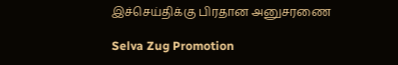இச்செய்திக்கு பிரதான அனுசரணை

Selva Zug Promotion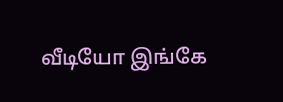வீடியோ இங்கே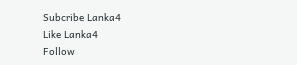Subcribe Lanka4
Like Lanka4
Follow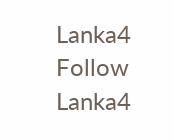Lanka4
Follow Lanka4